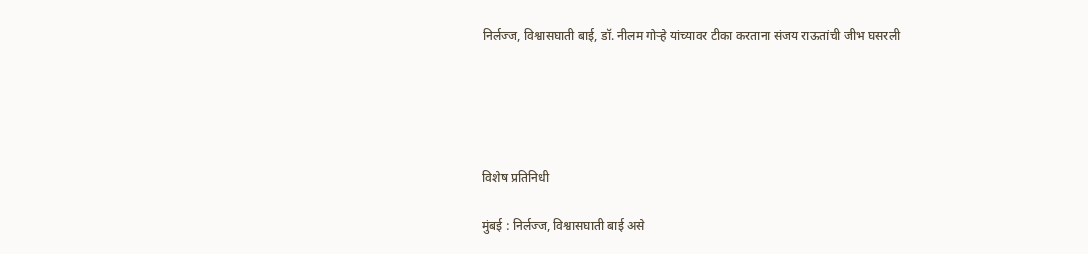निर्लज्ज, विश्वासघाती बाई, डॉ. नीलम गोऱ्हे यांच्यावर टीका करताना संजय राऊतांची जीभ घसरली





विशेष प्रतिनिधी

मुंबई : निर्लज्ज, विश्वासघाती बाई असे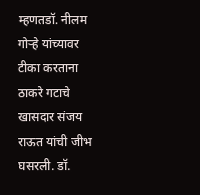म्हणतडॉ. नीलम गोऱ्हे यांच्यावर टीका करताना ठाकरे गटाचे खासदार संजय राऊत यांची जीभ घसरली. डॉ.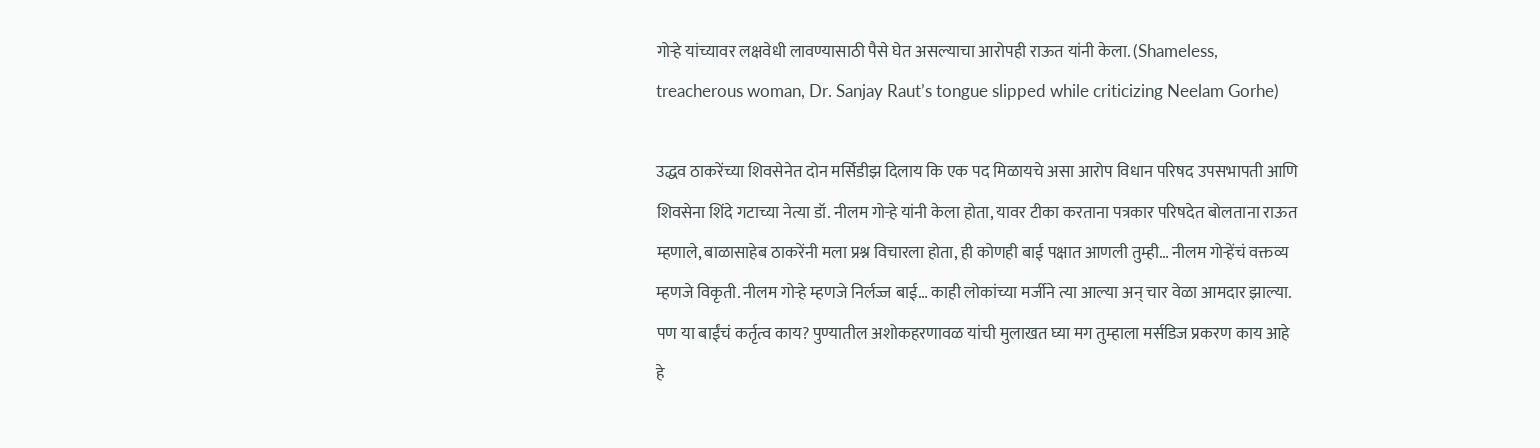गोऱ्हे यांच्यावर लक्षवेधी लावण्यासाठी पैसे घेत असल्याचा आरोपही राऊत यांनी केला. (Shameless, treacherous woman, Dr. Sanjay Raut’s tongue slipped while criticizing Neelam Gorhe)

उद्धव ठाकरेंच्या शिवसेनेत दोन मर्सिडीझ दिलाय कि एक पद मिळायचे असा आरोप विधान परिषद उपसभापती आणि शिवसेना शिंदे गटाच्या नेत्या डॉ. नीलम गोऱ्हे यांनी केला होता, यावर टीका करताना पत्रकार परिषदेत बोलताना राऊत म्हणाले, बाळासाहेब ठाकरेंनी मला प्रश्न विचारला होता, ही कोणही बाई पक्षात आणली तुम्ही… नीलम गोऱ्हेंचं वक्तव्य म्हणजे विकृती. नीलम गोऱ्हे म्हणजे निर्लज्ज बाई… काही लोकांच्या मर्जीने त्या आल्या अन् चार वेळा आमदार झाल्या. पण या बाईंचं कर्तृत्व काय? पुण्यातील अशोकहरणावळ यांची मुलाखत घ्या मग तुम्हाला मर्सडिज प्रकरण काय आहे हे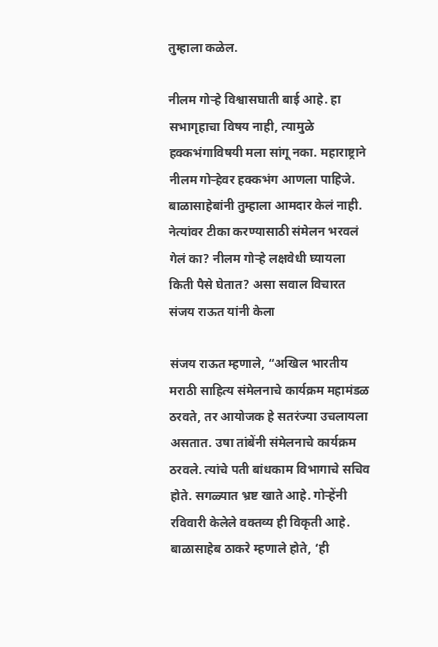तुम्हाला कळेल.

नीलम गोऱ्हे विश्वासघाती बाई आहे. हा सभागृहाचा विषय नाही, त्यामुळे हक्कभंगाविषयी मला सांगू नका. महाराष्ट्राने नीलम गोऱ्हेवर हक्कभंग आणला पाहिजे. बाळासाहेबांनी तुम्हाला आमदार केलं नाही. नेत्यांवर टीका करण्यासाठी संमेलन भरवलं गेलं का? नीलम गोऱ्हे लक्षवेधी घ्यायला किती पैसे घेतात? असा सवाल विचारत संजय राऊत यांनी केला

संजय राऊत म्हणाले, “अखिल भारतीय मराठी साहित्य संमेलनाचे कार्यक्रम महामंडळ ठरवते, तर आयोजक हे सतरंज्या उचलायला असतात. उषा तांबेंनी संमेलनाचे कार्यक्रम ठरवले. त्यांचे पती बांधकाम विभागाचे सचिव होते. सगळ्यात भ्रष्ट खाते आहे. गोऱ्हेंनी रविवारी केलेले वक्तव्य ही विकृती आहे. बाळासाहेब ठाकरे म्हणाले होते, ‘ही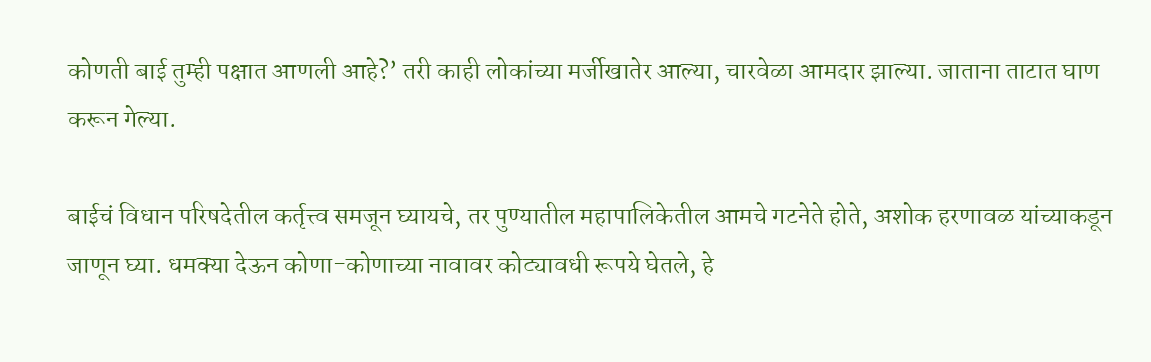कोणती बाई तुम्ही पक्षात आणली आहे?’ तरी काही लोकांच्या मर्जीखातेर आल्या, चारवेळा आमदार झाल्या. जाताना ताटात घाण करून गेल्या.

बाईचं विधान परिषदेतील कर्तृत्त्व समजून घ्यायचे, तर पुण्यातील महापालिकेतील आमचे गटनेते होते, अशोक हरणावळ यांच्याकडून जाणून घ्या. धमक्या देऊन कोणा-कोणाच्या नावावर कोट्यावधी रूपये घेतले, हे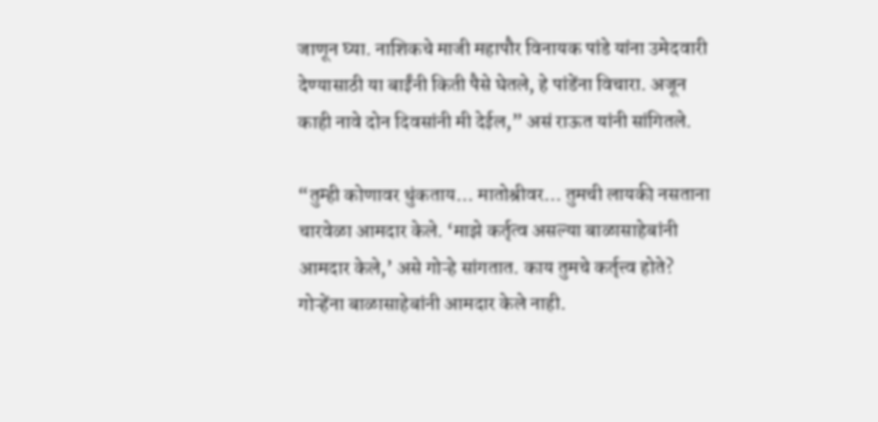जाणून घ्या. नाशिकचे माजी महापौर विनायक पांडे यांना उमेदवारी देण्यासाठी या बाईंनी किती पैसे घेतले, हे पांडेंना विचारा. अजून काही नावे दोन दिवसांनी मी देईल,” असं राऊत यांनी सांगितले.

“तुम्ही कोणावर थुंकताय… मातोश्रीवर… तुमची लायकी नसताना चारवेळा आमदार केले. ‘माझे कर्तृत्व असल्या बाळासाहेबांनी आमदार केले,’ असे गोऱ्हे सांगतात. काय तुमचे कर्तृत्त्व होते? गोऱ्हेंना बाळासाहेबांनी आमदार केले नाही.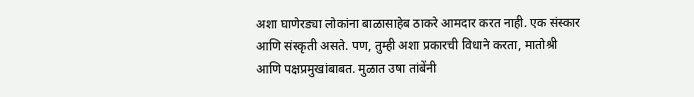अशा घाणेरड्या लोकांना बाळासाहेब ठाकरे आमदार करत नाही. एक संस्कार आणि संस्कृती असते. पण, तुम्ही अशा प्रकारची विधाने करता, मातोश्री आणि पक्षप्रमुखांबाबत. मुळात उषा तांबेंनी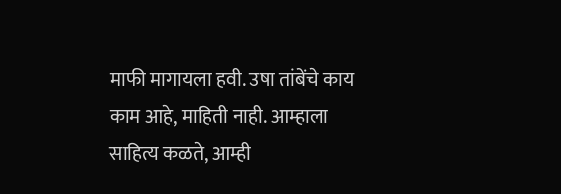माफी मागायला हवी. उषा तांबेंचे काय काम आहे, माहिती नाही. आम्हाला साहित्य कळते, आम्ही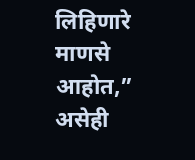लिहिणारे माणसे आहोत,” असेही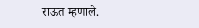राऊत म्हणाले.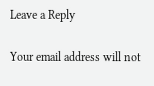Leave a Reply

Your email address will not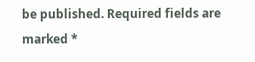be published. Required fields are marked *